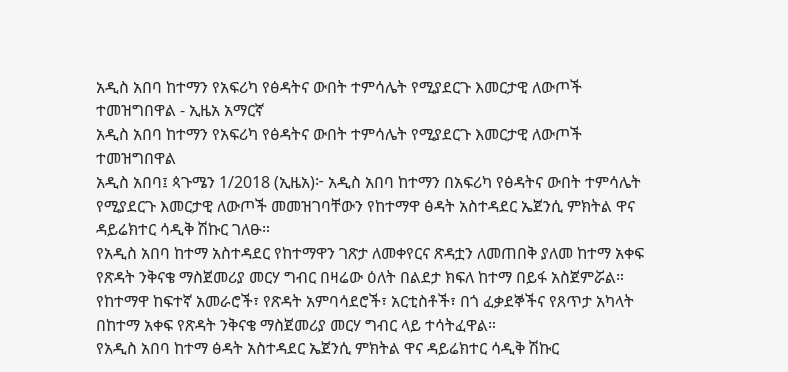አዲስ አበባ ከተማን የአፍሪካ የፅዳትና ውበት ተምሳሌት የሚያደርጉ እመርታዊ ለውጦች ተመዝግበዋል - ኢዜአ አማርኛ
አዲስ አበባ ከተማን የአፍሪካ የፅዳትና ውበት ተምሳሌት የሚያደርጉ እመርታዊ ለውጦች ተመዝግበዋል
አዲስ አበባ፤ ጳጉሜን 1/2018 (ኢዜአ)፦ አዲስ አበባ ከተማን በአፍሪካ የፅዳትና ውበት ተምሳሌት የሚያደርጉ እመርታዊ ለውጦች መመዝገባቸውን የከተማዋ ፅዳት አስተዳደር ኤጀንሲ ምክትል ዋና ዳይሬክተር ሳዲቅ ሽኩር ገለፁ።
የአዲስ አበባ ከተማ አስተዳደር የከተማዋን ገጽታ ለመቀየርና ጽዳቷን ለመጠበቅ ያለመ ከተማ አቀፍ የጽዳት ንቅናቄ ማስጀመሪያ መርሃ ግብር በዛሬው ዕለት በልደታ ክፍለ ከተማ በይፋ አስጀምሯል።
የከተማዋ ከፍተኛ አመራሮች፣ የጽዳት አምባሳደሮች፣ አርቲስቶች፣ በጎ ፈቃደኞችና የጸጥታ አካላት በከተማ አቀፍ የጽዳት ንቅናቄ ማስጀመሪያ መርሃ ግብር ላይ ተሳትፈዋል።
የአዲስ አበባ ከተማ ፅዳት አስተዳደር ኤጀንሲ ምክትል ዋና ዳይሬክተር ሳዲቅ ሽኩር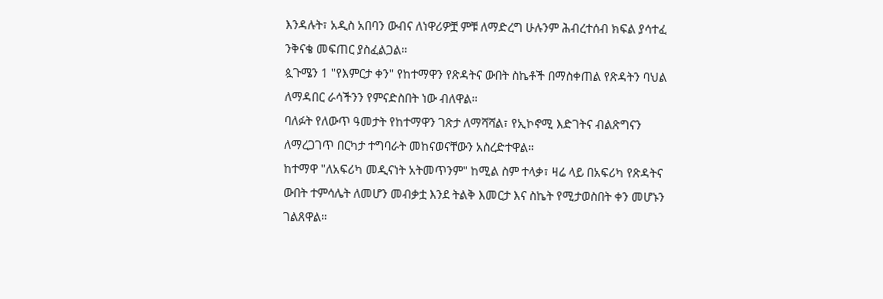እንዳሉት፣ አዲስ አበባን ውብና ለነዋሪዎቿ ምቹ ለማድረግ ሁሉንም ሕብረተሰብ ክፍል ያሳተፈ ንቅናቄ መፍጠር ያስፈልጋል።
ጷጉሜን 1 "የእምርታ ቀን" የከተማዋን የጽዳትና ውበት ስኬቶች በማስቀጠል የጽዳትን ባህል ለማዳበር ራሳችንን የምናድስበት ነው ብለዋል።
ባለፉት የለውጥ ዓመታት የከተማዋን ገጽታ ለማሻሻል፣ የኢኮኖሚ እድገትና ብልጽግናን ለማረጋገጥ በርካታ ተግባራት መከናወናቸውን አስረድተዋል።
ከተማዋ "ለአፍሪካ መዲናነት አትመጥንም" ከሚል ስም ተላቃ፣ ዛሬ ላይ በአፍሪካ የጽዳትና ውበት ተምሳሌት ለመሆን መብቃቷ እንደ ትልቅ እመርታ እና ስኬት የሚታወስበት ቀን መሆኑን ገልጸዋል።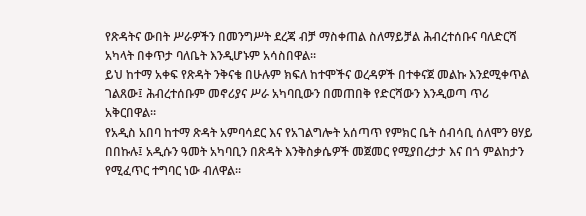የጽዳትና ውበት ሥራዎችን በመንግሥት ደረጃ ብቻ ማስቀጠል ስለማይቻል ሕብረተሰቡና ባለድርሻ አካላት በቀጥታ ባለቤት እንዲሆኑም አሳስበዋል።
ይህ ከተማ አቀፍ የጽዳት ንቅናቄ በሁሉም ክፍለ ከተሞችና ወረዳዎች በተቀናጀ መልኩ እንደሚቀጥል ገልጸው፤ ሕብረተሰቡም መኖሪያና ሥራ አካባቢውን በመጠበቅ የድርሻውን እንዲወጣ ጥሪ አቅርበዋል።
የአዲስ አበባ ከተማ ጽዳት አምባሳደር እና የአገልግሎት አሰጣጥ የምክር ቤት ሰብሳቢ ሰለሞን ፀሃይ በበኩሉ፤ አዲሱን ዓመት አካባቢን በጽዳት እንቅስቃሴዎች መጀመር የሚያበረታታ እና በጎ ምልከታን የሚፈጥር ተግባር ነው ብለዋል።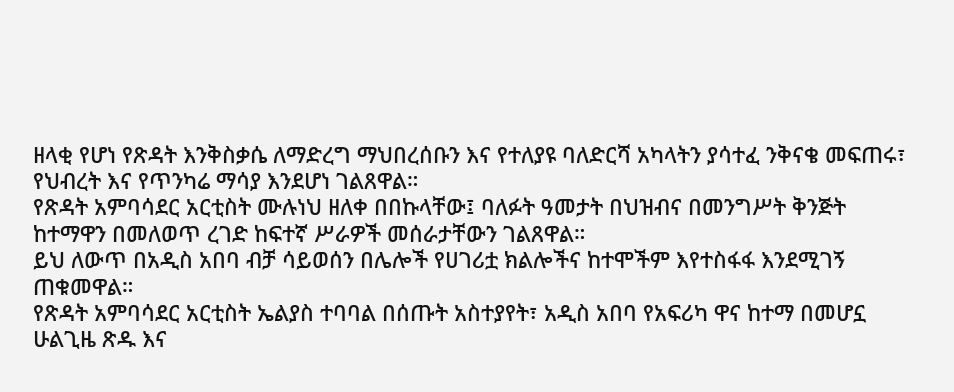ዘላቂ የሆነ የጽዳት እንቅስቃሴ ለማድረግ ማህበረሰቡን እና የተለያዩ ባለድርሻ አካላትን ያሳተፈ ንቅናቄ መፍጠሩ፣ የህብረት እና የጥንካሬ ማሳያ እንደሆነ ገልጸዋል።
የጽዳት አምባሳደር አርቲስት ሙሉነህ ዘለቀ በበኩላቸው፤ ባለፉት ዓመታት በህዝብና በመንግሥት ቅንጅት ከተማዋን በመለወጥ ረገድ ከፍተኛ ሥራዎች መሰራታቸውን ገልጸዋል።
ይህ ለውጥ በአዲስ አበባ ብቻ ሳይወሰን በሌሎች የሀገሪቷ ክልሎችና ከተሞችም እየተስፋፋ እንደሚገኝ ጠቁመዋል።
የጽዳት አምባሳደር አርቲስት ኤልያስ ተባባል በሰጡት አስተያየት፣ አዲስ አበባ የአፍሪካ ዋና ከተማ በመሆኗ ሁልጊዜ ጽዱ እና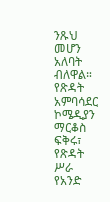ንጹህ መሆን አለባት ብለዋል።
የጽዳት አምባሳደር ኮሜዲያን ማርቆስ ፍቅሩ፣ የጽዳት ሥራ የአንድ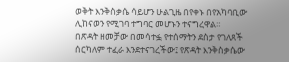ወቅት እንቅስቃሴ ሳይሆን ሁልጊዜ በየቀኑ በየአካባቢው ሊከናወን የሚገባ ተግባር መሆኑን ተናግረዋል።
በጽዳት ዘመቻው በመሳተፏ የተሰማትን ደስታ የገለጸች ሰርካለም ተፈራ እንደተናገረችው፤ የጽዳት እንቅስቃሴው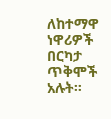ለከተማዋ ነዋሪዎች በርካታ ጥቅሞች አሉት።